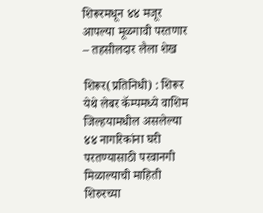शिरूरमधून ४४ मजूर आपल्या मूळगावी परतणार – तहसीलदार लैला शेख

शिरूर(प्रतिनिधी) : शिरूर येथे लेबर कॅम्पमध्ये वाशिम जिल्हयामधील असलेल्या ४४ नागरिकांना घरी परतण्यासाठी परवानगी मिळाल्याची माहिती शिरुरच्या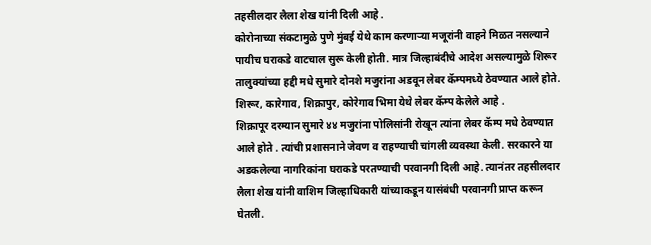तहसीलदार लैला शेख यांनी दिली आहे .
कोरोनाच्या संकटामुळे पुणे मुंबई येथे काम करणाऱ्या मजूरांनी वाहने मिळत नसल्याने पायीच घराकडे वाटचाल सुरू केली होती. मात्र जिल्हाबंदीचे आदेश असल्यामुळे शिरूर तालुक्यांच्या हद्दी मधे सुमारे दोनशे मजुरांना अडवून लेबर कॅम्पमध्ये ठेवण्यात आले होते. शिरूर, कारेगाव, शिक्रापुर, कोरेगाव भिमा येथे लेबर कॅम्प केलेले आहे .
शिक्रापूर दरम्यान सुमारे ४४ मजुरांना पोलिसांनी रोखून त्यांना लेबर कॅम्प मधे ठेवण्यात आले होते . त्यांची प्रशासनाने जेवण व राहण्याची चांगली व्यवस्था केली. सरकारने या अडकलेल्या नागरिकांना घराकडे परतण्याची परवानगी दिली आहे. त्यानंतर तहसीलदार लैला शेख यांनी वाशिम जिल्हाधिकारी यांच्याकडून यासंबंधी परवानगी प्राप्त करून घेतली.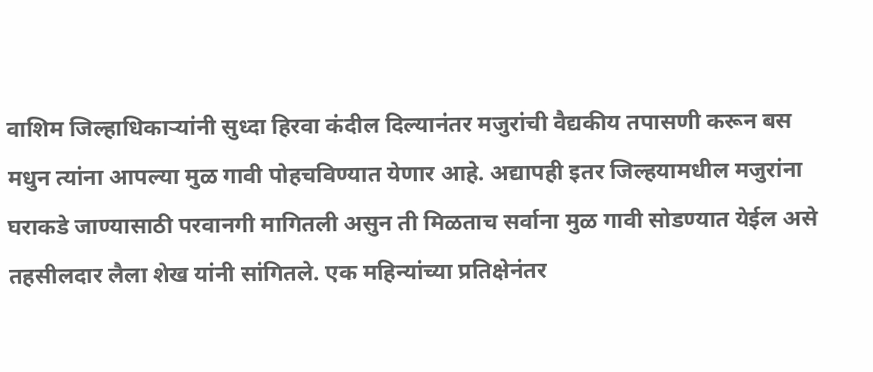वाशिम जिल्हाधिकाऱ्यांनी सुध्दा हिरवा कंदील दिल्यानंतर मजुरांची वैद्यकीय तपासणी करून बस मधुन त्यांना आपल्या मुळ गावी पोहचविण्यात येणार आहे. अद्यापही इतर जिल्हयामधील मजुरांना घराकडे जाण्यासाठी परवानगी मागितली असुन ती मिळताच सर्वाना मुळ गावी सोडण्यात येईल असे तहसीलदार लैला शेख यांनी सांगितले. एक महिन्यांच्या प्रतिक्षेनंतर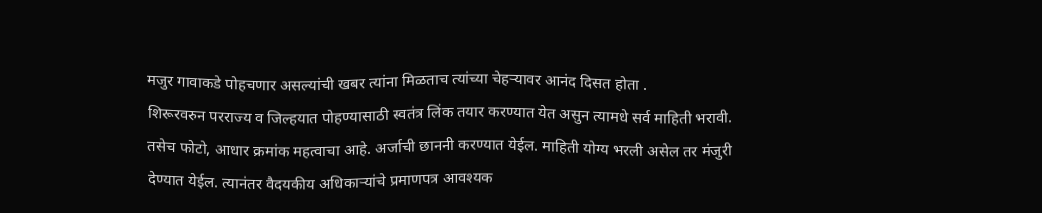मजुर गावाकडे पोहचणार असल्यांची खबर त्यांना मिळताच त्यांच्या चेहऱ्यावर आनंद दिसत होता .
शिरूरवरुन परराज्य व जिल्हयात पोहण्यासाठी स्वतंत्र लिंक तयार करण्यात येत असुन त्यामधे सर्व माहिती भरावी. तसेच फोटो, आधार क्रमांक महत्वाचा आहे. अर्जाची छाननी करण्यात येईल. माहिती योग्य भरली असेल तर मंजुरी देण्यात येईल. त्यानंतर वैदयकीय अधिकाऱ्यांचे प्रमाणपत्र आवश्यक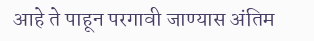आहे ते पाहून परगावी जाण्यास अंतिम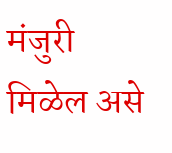मंजुरी मिळेल असे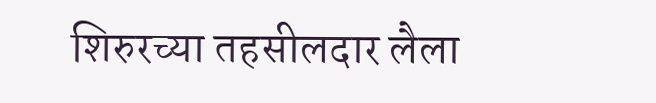शिरुरच्या तहसीलदार लैला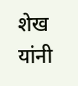शेख यांनी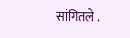सांगितले .